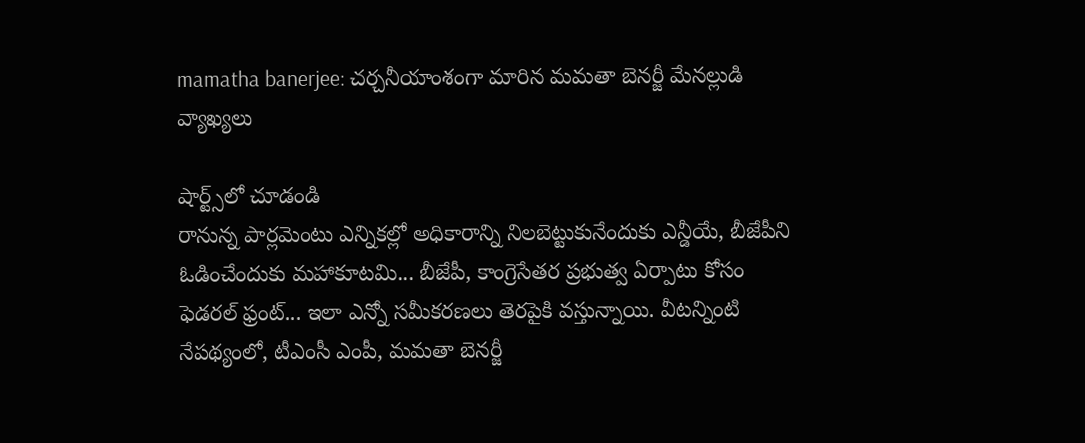mamatha banerjee: చర్చనీయాంశంగా మారిన మమతా బెనర్జీ మేనల్లుడి వ్యాఖ్యలు

షార్ట్స్‌లో చూడండి
రానున్న పార్లమెంటు ఎన్నికల్లో అధికారాన్ని నిలబెట్టుకునేందుకు ఎన్డీయే, బీజేపీని ఓడించేందుకు మహాకూటమి... బీజేపీ, కాంగ్రెసేతర ప్రభుత్వ ఏర్పాటు కోసం ఫెడరల్ ఫ్రంట్... ఇలా ఎన్నో సమీకరణలు తెరపైకి వస్తున్నాయి. వీటన్నింటి నేపథ్యంలో, టీఎంసీ ఎంపీ, మమతా బెనర్జీ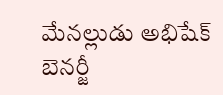మేనల్లుడు అభిషేక్ బెనర్జీ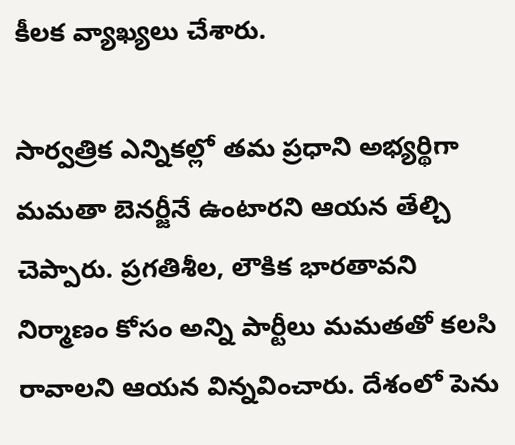కీలక వ్యాఖ్యలు చేశారు.

సార్వత్రిక ఎన్నికల్లో తమ ప్రధాని అభ్యర్థిగా మమతా బెనర్జీనే ఉంటారని ఆయన తేల్చి చెప్పారు. ప్రగతిశీల, లౌకిక భారతావని నిర్మాణం కోసం అన్ని పార్టీలు మమతతో కలసి రావాలని ఆయన విన్నవించారు. దేశంలో పెను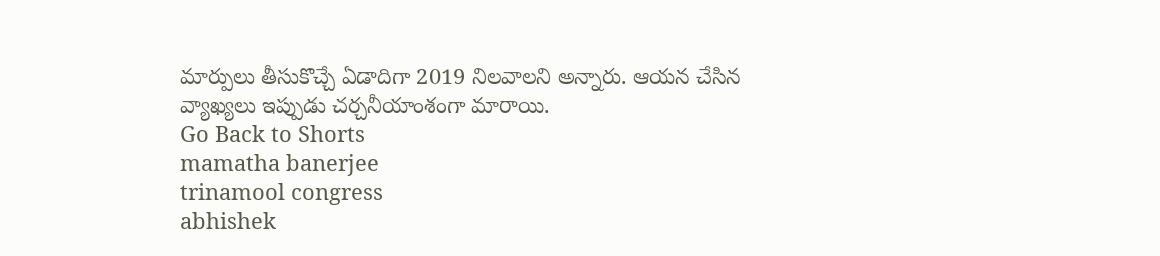మార్పులు తీసుకొచ్చే ఏడాదిగా 2019 నిలవాలని అన్నారు. ఆయన చేసిన వ్యాఖ్యలు ఇప్పుడు చర్చనీయాంశంగా మారాయి.
Go Back to Shorts
mamatha banerjee
trinamool congress
abhishek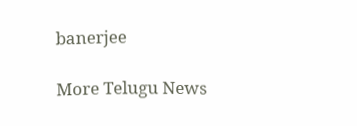banerjee

More Telugu News